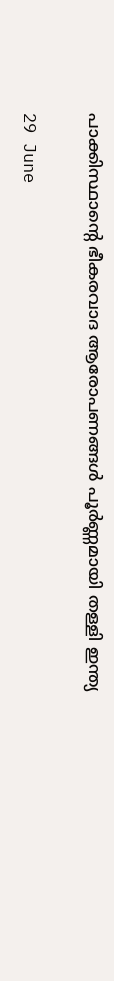പാക്കിസ്ഥാന്റെ ഭീകരവാദ ആരോപണങ്ങൾ പൂർണ്ണമായി തള്ളി ഇന്ത്യ

29 June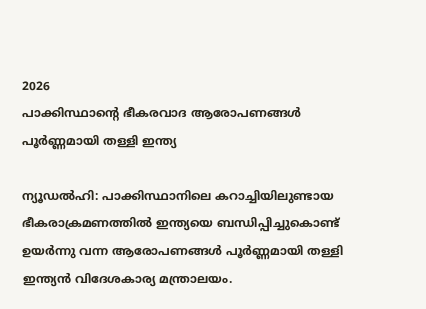2026
പാക്കിസ്ഥാന്റെ ഭീകരവാദ ആരോപണങ്ങൾ പൂർണ്ണമായി തള്ളി ഇന്ത്യ

ന്യൂഡൽഹി: പാക്കിസ്ഥാനിലെ കറാച്ചിയിലുണ്ടായ ഭീകരാക്രമണത്തിൽ ഇന്ത്യയെ ബന്ധിപ്പിച്ചുകൊണ്ട് ഉയർന്നു വന്ന ആരോപണങ്ങൾ പൂർണ്ണമായി തള്ളി ഇന്ത്യൻ വിദേശകാര്യ മന്ത്രാലയം.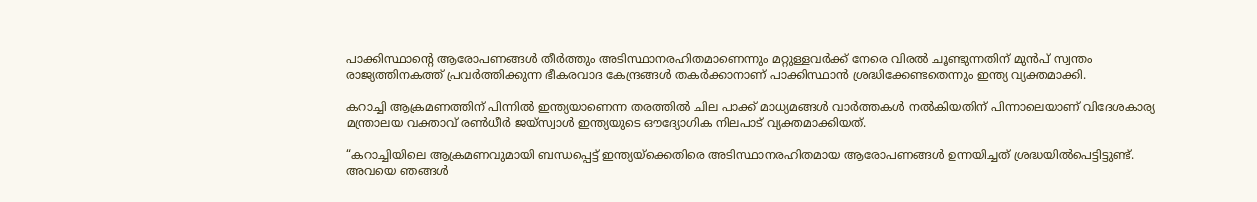പാക്കിസ്ഥാന്റെ ആരോപണങ്ങൾ തീർത്തും അടിസ്ഥാനരഹിതമാണെന്നും മറ്റുള്ളവർക്ക് നേരെ വിരൽ ചൂണ്ടുന്നതിന് മുൻപ് സ്വന്തം രാജ്യത്തിനകത്ത് പ്രവർത്തിക്കുന്ന ഭീകരവാദ കേന്ദ്രങ്ങൾ തകർക്കാനാണ് പാക്കിസ്ഥാൻ ശ്രദ്ധിക്കേണ്ടതെന്നും ഇന്ത്യ വ്യക്തമാക്കി.

കറാച്ചി ആക്രമണത്തിന് പിന്നിൽ ഇന്ത്യയാണെന്ന തരത്തിൽ ചില പാക്ക് മാധ്യമങ്ങൾ വാർത്തകൾ നൽകിയതിന് പിന്നാലെയാണ് വിദേശകാര്യ മന്ത്രാലയ വക്താവ് രൺധീർ ജയ്‌സ്വാൾ ഇന്ത്യയുടെ ഔദ്യോഗിക നിലപാട് വ്യക്തമാക്കിയത്.

“കറാച്ചിയിലെ ആക്രമണവുമായി ബന്ധപ്പെട്ട് ഇന്ത്യയ്ക്കെതിരെ അടിസ്ഥാനരഹിതമായ ആരോപണങ്ങൾ ഉന്നയിച്ചത് ശ്രദ്ധയിൽപെട്ടിട്ടുണ്ട്. അവയെ ഞങ്ങൾ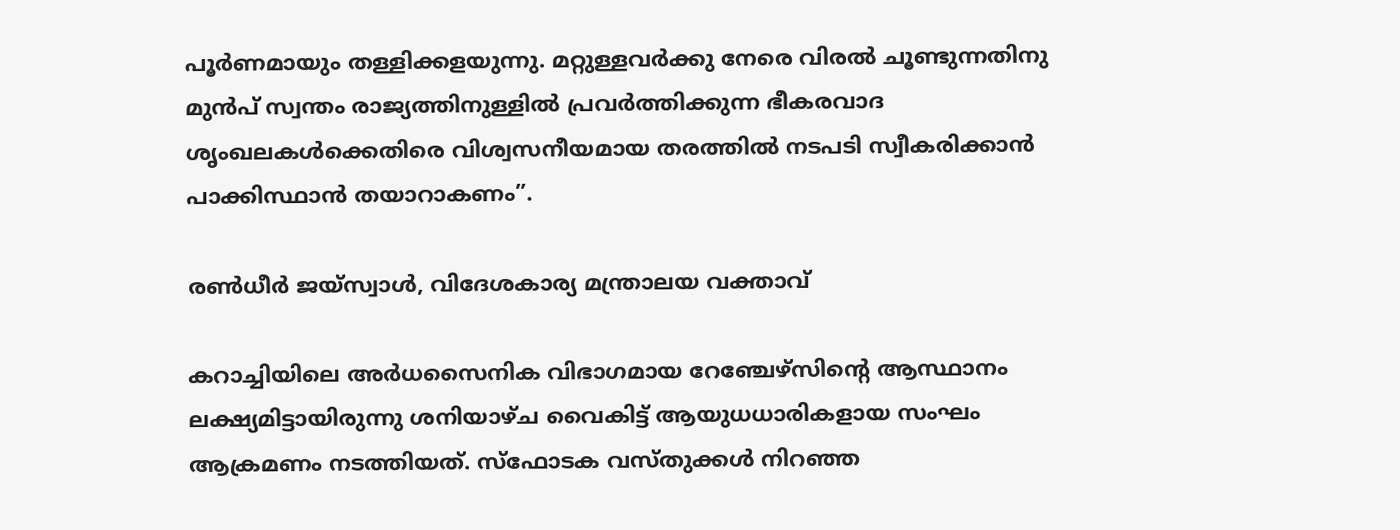പൂർണമായും തള്ളിക്കളയുന്നു. മറ്റുള്ളവർക്കു നേരെ വിരൽ ചൂണ്ടുന്നതിനു മുൻപ് സ്വന്തം രാജ്യത്തിനുള്ളിൽ പ്രവർത്തിക്കുന്ന ഭീകരവാദ ശൃംഖലകൾക്കെതിരെ വിശ്വസനീയമായ തരത്തിൽ നടപടി സ്വീകരിക്കാൻ പാക്കിസ്ഥാൻ തയാറാകണം”.

രൺധീർ ജയ്‌സ്വാൾ, വിദേശകാര്യ മന്ത്രാലയ വക്താവ്

കറാച്ചിയിലെ അർധസൈനിക വിഭാഗമായ റേഞ്ചേഴ്‌സിന്റെ ആസ്ഥാനം ലക്ഷ്യമിട്ടായിരുന്നു ശനിയാഴ്ച വൈകിട്ട് ആയുധധാരികളായ സംഘം ആക്രമണം നടത്തിയത്. സ്ഫോടക വസ്തുക്കൾ നിറഞ്ഞ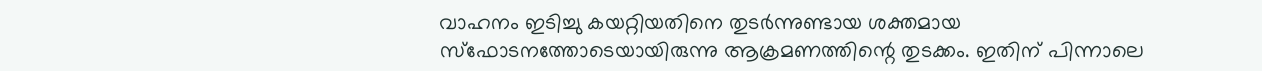വാഹനം ഇടിച്ചു കയറ്റിയതിനെ തുടർന്നുണ്ടായ ശക്തമായ സ്ഫോടനത്തോടെയായിരുന്നു ആക്രമണത്തിന്റെ തുടക്കം. ഇതിന് പിന്നാലെ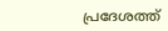പ്രദേശത്ത്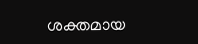ശക്തമായ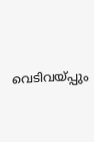വെടിവയ്പ്പും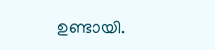ഉണ്ടായി.